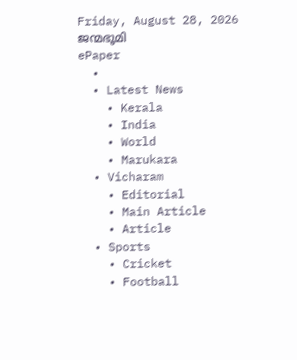Friday, August 28, 2026
ജന്മഭൂമി
ePaper
  •
  • Latest News
    • Kerala
    • India
    • World
    • Marukara
  • Vicharam
    • Editorial
    • Main Article
    • Article
  • Sports
    • Cricket
    • Football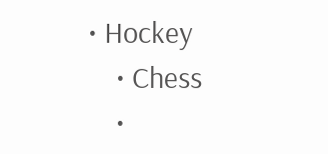• Hockey
    • Chess
    •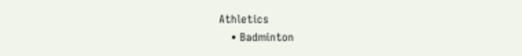Athletics
    • Badminton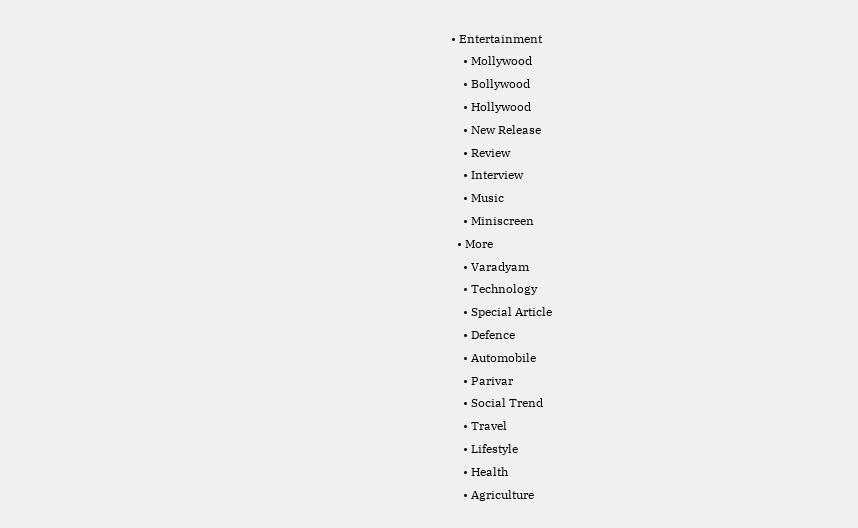• Entertainment
    • Mollywood
    • Bollywood
    • Hollywood
    • New Release
    • Review
    • Interview
    • Music
    • Miniscreen
  • More
    • Varadyam
    • Technology
    • Special Article
    • Defence
    • Automobile
    • Parivar
    • Social Trend
    • Travel
    • Lifestyle
    • Health
    • Agriculture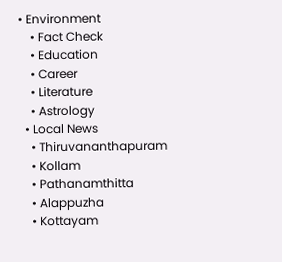• Environment
    • Fact Check
    • Education
    • Career
    • Literature
    • Astrology
  • Local News
    • Thiruvananthapuram
    • Kollam
    • Pathanamthitta
    • Alappuzha
    • Kottayam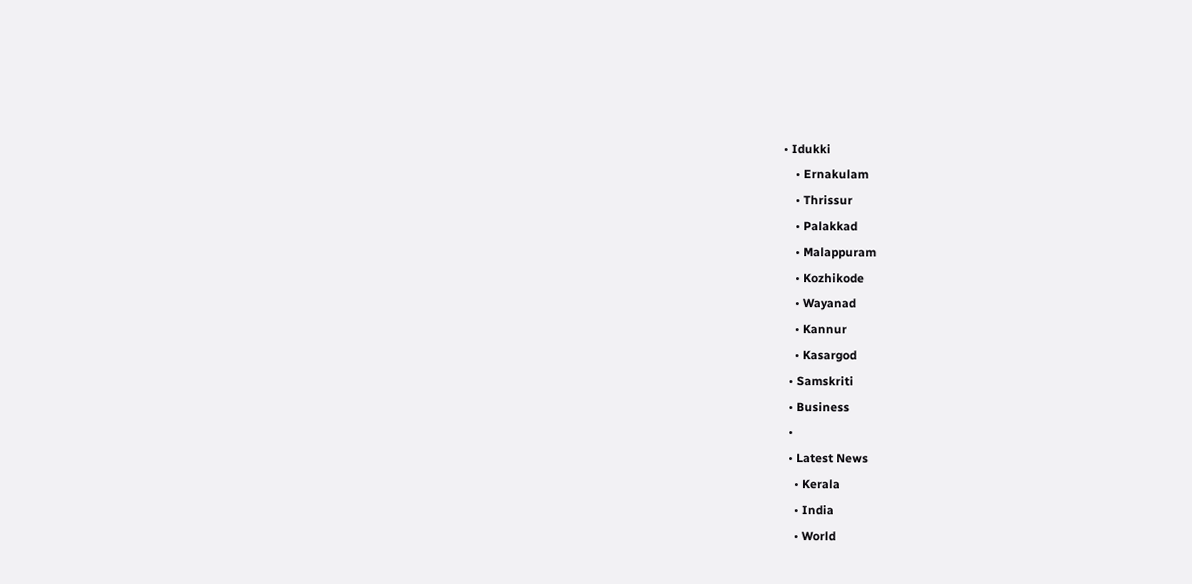• Idukki
    • Ernakulam
    • Thrissur
    • Palakkad
    • Malappuram
    • Kozhikode
    • Wayanad
    • Kannur
    • Kasargod
  • Samskriti
  • Business
  •
  • Latest News
    • Kerala
    • India
    • World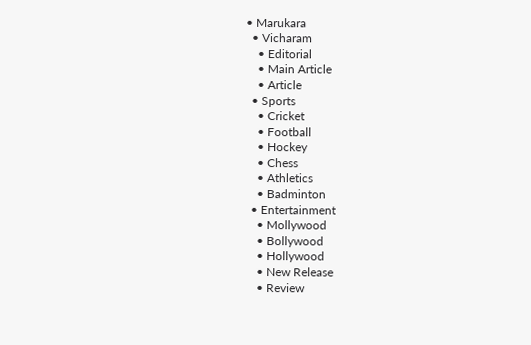• Marukara
  • Vicharam
    • Editorial
    • Main Article
    • Article
  • Sports
    • Cricket
    • Football
    • Hockey
    • Chess
    • Athletics
    • Badminton
  • Entertainment
    • Mollywood
    • Bollywood
    • Hollywood
    • New Release
    • Review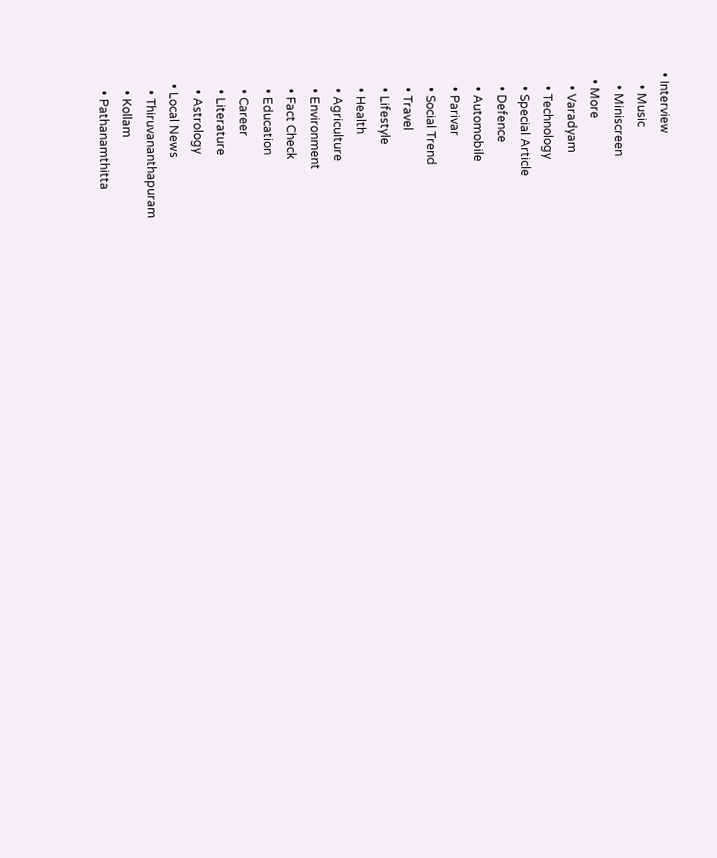• Interview
    • Music
    • Miniscreen
  • More
    • Varadyam
    • Technology
    • Special Article
    • Defence
    • Automobile
    • Parivar
    • Social Trend
    • Travel
    • Lifestyle
    • Health
    • Agriculture
    • Environment
    • Fact Check
    • Education
    • Career
    • Literature
    • Astrology
  • Local News
    • Thiruvananthapuram
    • Kollam
    • Pathanamthitta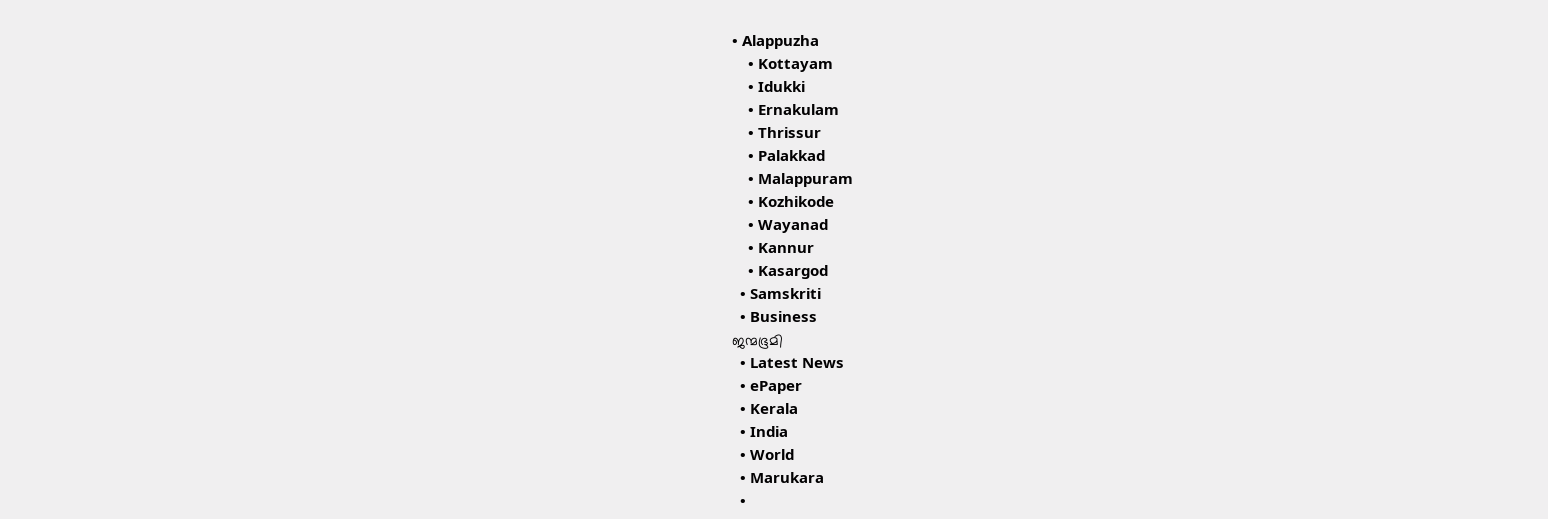• Alappuzha
    • Kottayam
    • Idukki
    • Ernakulam
    • Thrissur
    • Palakkad
    • Malappuram
    • Kozhikode
    • Wayanad
    • Kannur
    • Kasargod
  • Samskriti
  • Business
ജന്മഭൂമി
  • Latest News
  • ePaper
  • Kerala
  • India
  • World
  • Marukara
  •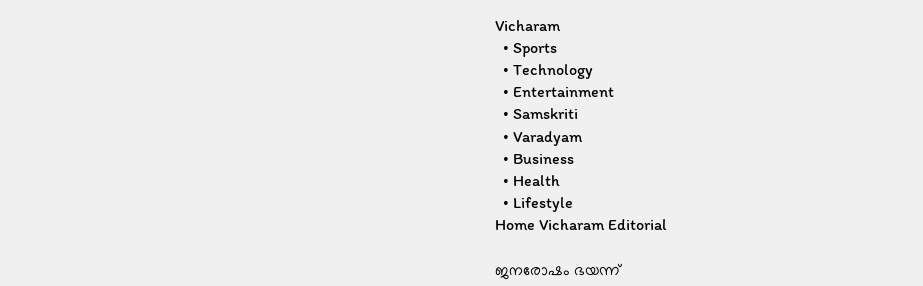Vicharam
  • Sports
  • Technology
  • Entertainment
  • Samskriti
  • Varadyam
  • Business
  • Health
  • Lifestyle
Home Vicharam Editorial

ജനരോഷം ഭയന്ന്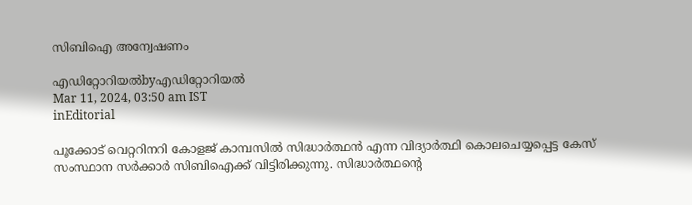സിബിഐ അന്വേഷണം

എഡിറ്റോറിയൽbyഎഡിറ്റോറിയൽ
Mar 11, 2024, 03:50 am IST
inEditorial

പൂക്കോട് വെറ്ററിനറി കോളജ് കാമ്പസില്‍ സിദ്ധാര്‍ത്ഥന്‍ എന്ന വിദ്യാര്‍ത്ഥി കൊലചെയ്യപ്പെട്ട കേസ് സംസ്ഥാന സര്‍ക്കാര്‍ സിബിഐക്ക് വിട്ടിരിക്കുന്നു. സിദ്ധാര്‍ത്ഥന്റെ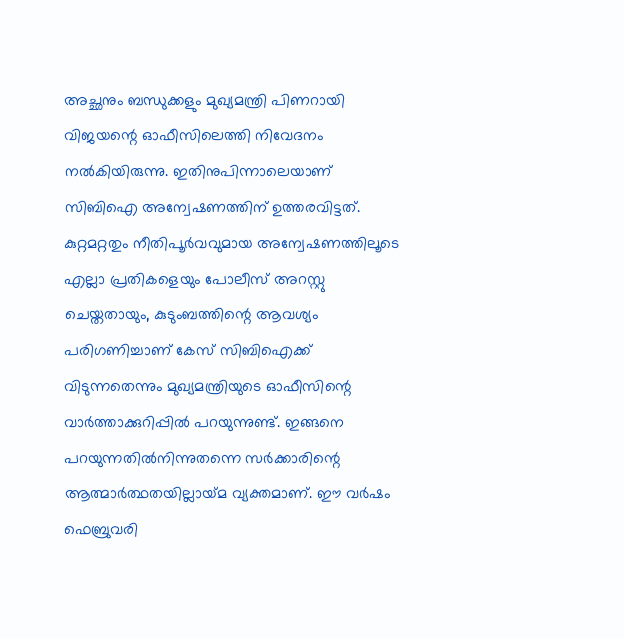അച്ഛനും ബന്ധുക്കളും മുഖ്യമന്ത്രി പിണറായി വിജയന്റെ ഓഫീസിലെത്തി നിവേദനം നല്‍കിയിരുന്നു. ഇതിനുപിന്നാലെയാണ് സിബിഐ അന്വേഷണത്തിന് ഉത്തരവിട്ടത്. കുറ്റമറ്റതും നീതിപൂര്‍വവുമായ അന്വേഷണത്തിലൂടെ എല്ലാ പ്രതികളെയും പോലീസ് അറസ്റ്റു ചെയ്തതായും, കുടുംബത്തിന്റെ ആവശ്യം പരിഗണിച്ചാണ് കേസ് സിബിഐക്ക് വിടുന്നതെന്നും മുഖ്യമന്ത്രിയുടെ ഓഫീസിന്റെ വാര്‍ത്താക്കുറിപ്പില്‍ പറയുന്നുണ്ട്. ഇങ്ങനെ പറയുന്നതില്‍നിന്നുതന്നെ സര്‍ക്കാരിന്റെ ആത്മാര്‍ത്ഥതയില്ലായ്‌മ വ്യക്തമാണ്. ഈ വര്‍ഷം ഫെബ്രുവരി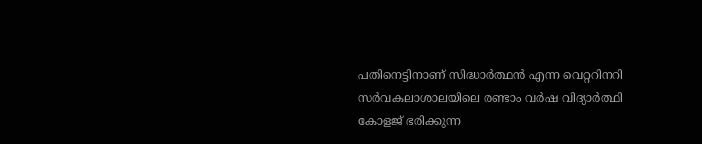പതിനെട്ടിനാണ് സിദ്ധാര്‍ത്ഥന്‍ എന്ന വെറ്ററിനറി സര്‍വകലാശാലയിലെ രണ്ടാം വര്‍ഷ വിദ്യാര്‍ത്ഥി കോളജ് ഭരിക്കുന്ന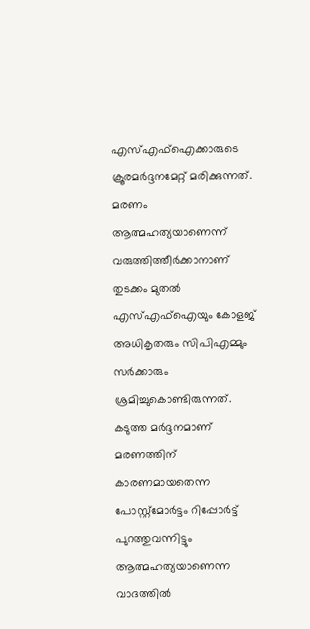എസ്എഫ്‌ഐക്കാരുടെ ക്രൂരമര്‍ദ്ദനമേറ്റ് മരിക്കുന്നത്. മരണം ആത്മഹത്യയാണെന്ന് വരുത്തിത്തീര്‍ക്കാനാണ് തുടക്കം മുതല്‍ എസ്എഫ്‌ഐയും കോളജ് അധികൃതരും സിപിഎമ്മും സര്‍ക്കാരും ശ്രമിച്ചുകൊണ്ടിരുന്നത്. കടുത്ത മര്‍ദ്ദനമാണ് മരണത്തിന് കാരണമായതെന്ന പോസ്റ്റ്‌മോര്‍ട്ടം റിപ്പോര്‍ട്ട് പുറത്തുവന്നിട്ടും ആത്മഹത്യയാണെന്ന വാദത്തില്‍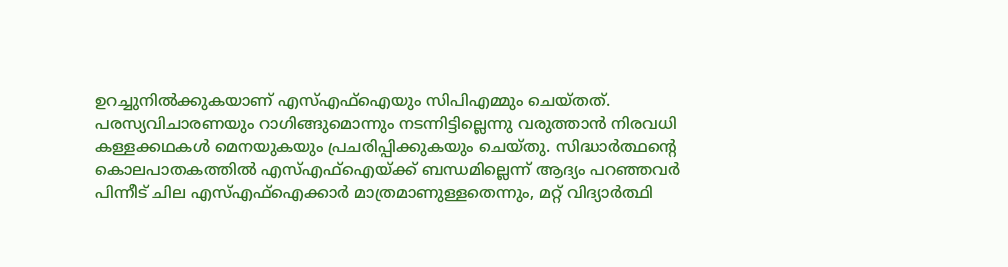ഉറച്ചുനില്‍ക്കുകയാണ് എസ്എഫ്‌ഐയും സിപിഎമ്മും ചെയ്തത്. പരസ്യവിചാരണയും റാഗിങ്ങുമൊന്നും നടന്നിട്ടില്ലെന്നു വരുത്താന്‍ നിരവധി കള്ളക്കഥകള്‍ മെനയുകയും പ്രചരിപ്പിക്കുകയും ചെയ്തു. സിദ്ധാര്‍ത്ഥന്റെ കൊലപാതകത്തില്‍ എസ്എഫ്‌ഐയ്‌ക്ക് ബന്ധമില്ലെന്ന് ആദ്യം പറഞ്ഞവര്‍ പിന്നീട് ചില എസ്എഫ്‌ഐക്കാര്‍ മാത്രമാണുള്ളതെന്നും, മറ്റ് വിദ്യാര്‍ത്ഥി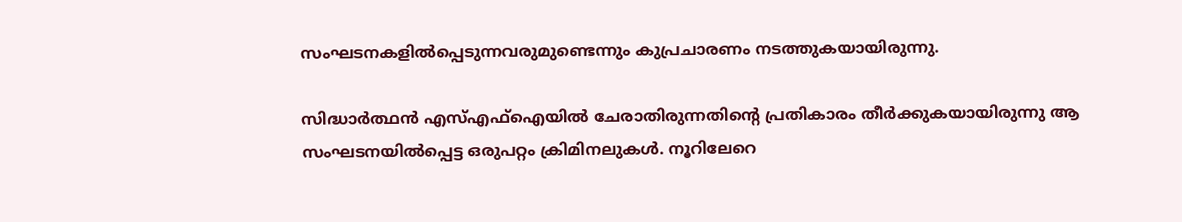സംഘടനകളില്‍പ്പെടുന്നവരുമുണ്ടെന്നും കുപ്രചാരണം നടത്തുകയായിരുന്നു.

സിദ്ധാര്‍ത്ഥന്‍ എസ്എഫ്‌ഐയില്‍ ചേരാതിരുന്നതിന്റെ പ്രതികാരം തീര്‍ക്കുകയായിരുന്നു ആ സംഘടനയില്‍പ്പെട്ട ഒരുപറ്റം ക്രിമിനലുകള്‍. നൂറിലേറെ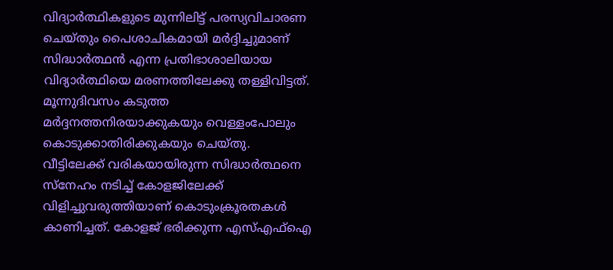വിദ്യാര്‍ത്ഥികളുടെ മുന്നിലിട്ട് പരസ്യവിചാരണ ചെയ്തും പൈശാചികമായി മര്‍ദ്ദിച്ചുമാണ് സിദ്ധാര്‍ത്ഥന്‍ എന്ന പ്രതിഭാശാലിയായ വിദ്യാര്‍ത്ഥിയെ മരണത്തിലേക്കു തള്ളിവിട്ടത്. മൂന്നുദിവസം കടുത്ത മര്‍ദ്ദനത്തനിരയാക്കുകയും വെള്ളംപോലും കൊടുക്കാതിരിക്കുകയും ചെയ്തു. വീട്ടിലേക്ക് വരികയായിരുന്ന സിദ്ധാര്‍ത്ഥനെ സ്‌നേഹം നടിച്ച് കോളജിലേക്ക് വിളിച്ചുവരുത്തിയാണ് കൊടുംക്രൂരതകള്‍ കാണിച്ചത്. കോളജ് ഭരിക്കുന്ന എസ്എഫ്‌ഐ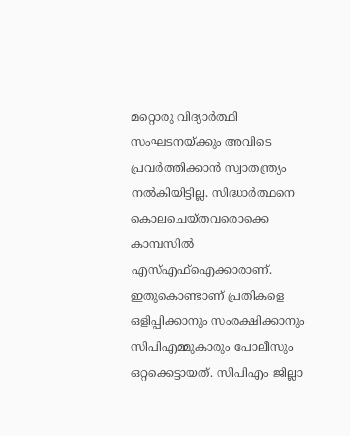മറ്റൊരു വിദ്യാര്‍ത്ഥി സംഘടനയ്‌ക്കും അവിടെ പ്രവര്‍ത്തിക്കാന്‍ സ്വാതന്ത്ര്യം നല്‍കിയിട്ടില്ല. സിദ്ധാര്‍ത്ഥനെ കൊലചെയ്തവരൊക്കെ കാമ്പസില്‍ എസ്എഫ്‌ഐക്കാരാണ്. ഇതുകൊണ്ടാണ് പ്രതികളെ ഒളിപ്പിക്കാനും സംരക്ഷിക്കാനും സിപിഎമ്മുകാരും പോലീസും ഒറ്റക്കെട്ടായത്. സിപിഎം ജില്ലാ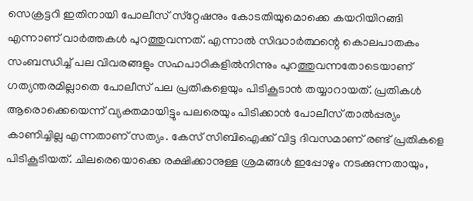സെക്രട്ടറി ഇതിനായി പോലീസ് സ്‌റ്റേഷനും കോടതിയുമൊക്കെ കയറിയിറങ്ങി എന്നാണ് വാര്‍ത്തകള്‍ പുറത്തുവന്നത്. എന്നാല്‍ സിദ്ധാര്‍ത്ഥന്റെ കൊലപാതകം സംബന്ധിച്ച് പല വിവരങ്ങളും സഹപാഠികളില്‍നിന്നും പുറത്തുവന്നതോടെയാണ് ഗത്യന്തരമില്ലാതെ പോലീസ് പല പ്രതികളെയും പിടികൂടാന്‍ തയ്യാറായത്. പ്രതികള്‍ ആരൊക്കെയെന്ന് വ്യക്തമായിട്ടും പലരെയും പിടിക്കാന്‍ പോലീസ് താല്‍പ്പര്യം കാണിച്ചില്ല എന്നതാണ് സത്യം. കേസ് സിബിഐക്ക് വിട്ട ദിവസമാണ് രണ്ട് പ്രതികളെ പിടികൂടിയത്. ചിലരെയൊക്കെ രക്ഷിക്കാനുള്ള ശ്രമങ്ങള്‍ ഇപ്പോഴും നടക്കുന്നതായും,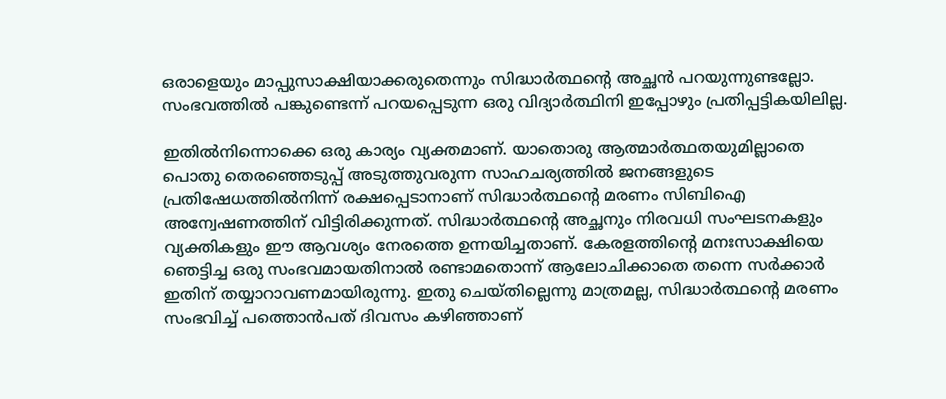ഒരാളെയും മാപ്പുസാക്ഷിയാക്കരുതെന്നും സിദ്ധാര്‍ത്ഥന്റെ അച്ഛന്‍ പറയുന്നുണ്ടല്ലോ. സംഭവത്തില്‍ പങ്കുണ്ടെന്ന് പറയപ്പെടുന്ന ഒരു വിദ്യാര്‍ത്ഥിനി ഇപ്പോഴും പ്രതിപ്പട്ടികയിലില്ല.

ഇതില്‍നിന്നൊക്കെ ഒരു കാര്യം വ്യക്തമാണ്. യാതൊരു ആത്മാര്‍ത്ഥതയുമില്ലാതെ പൊതു തെരഞ്ഞെടുപ്പ് അടുത്തുവരുന്ന സാഹചര്യത്തില്‍ ജനങ്ങളുടെ പ്രതിഷേധത്തില്‍നിന്ന് രക്ഷപ്പെടാനാണ് സിദ്ധാര്‍ത്ഥന്റെ മരണം സിബിഐ അന്വേഷണത്തിന് വിട്ടിരിക്കുന്നത്. സിദ്ധാര്‍ത്ഥന്റെ അച്ഛനും നിരവധി സംഘടനകളും വ്യക്തികളും ഈ ആവശ്യം നേരത്തെ ഉന്നയിച്ചതാണ്. കേരളത്തിന്റെ മനഃസാക്ഷിയെ ഞെട്ടിച്ച ഒരു സംഭവമായതിനാല്‍ രണ്ടാമതൊന്ന് ആലോചിക്കാതെ തന്നെ സര്‍ക്കാര്‍ ഇതിന് തയ്യാറാവണമായിരുന്നു. ഇതു ചെയ്തില്ലെന്നു മാത്രമല്ല, സിദ്ധാര്‍ത്ഥന്റെ മരണം സംഭവിച്ച് പത്തൊന്‍പത് ദിവസം കഴിഞ്ഞാണ്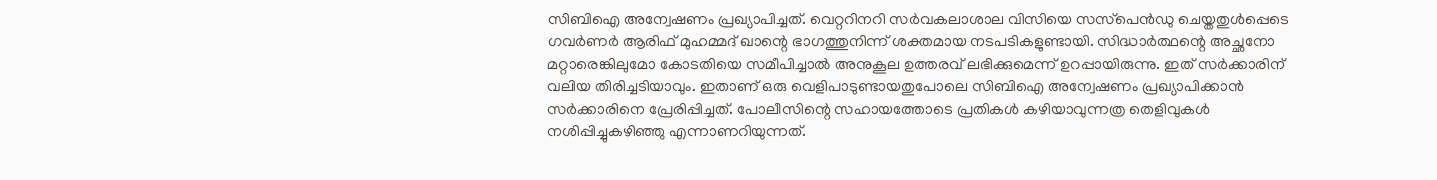സിബിഐ അന്വേഷണം പ്രഖ്യാപിച്ചത്. വെറ്ററിനറി സര്‍വകലാശാല വിസിയെ സസ്‌പെന്‍ഡു ചെയ്തതുള്‍പ്പെടെ ഗവര്‍ണര്‍ ആരിഫ് മുഹമ്മദ് ഖാന്റെ ഭാഗത്തുനിന്ന് ശക്തമായ നടപടികളുണ്ടായി. സിദ്ധാര്‍ത്ഥന്റെ അച്ഛനോ മറ്റാരെങ്കിലുമോ കോടതിയെ സമീപിച്ചാല്‍ അനുകൂല ഉത്തരവ് ലഭിക്കുമെന്ന് ഉറപ്പായിരുന്നു. ഇത് സര്‍ക്കാരിന് വലിയ തിരിച്ചടിയാവും. ഇതാണ് ഒരു വെളിപാടുണ്ടായതുപോലെ സിബിഐ അന്വേഷണം പ്രഖ്യാപിക്കാന്‍ സര്‍ക്കാരിനെ പ്രേരിപ്പിച്ചത്. പോലീസിന്റെ സഹായത്തോടെ പ്രതികള്‍ കഴിയാവുന്നത്ര തെളിവുകള്‍ നശിപ്പിച്ചുകഴിഞ്ഞു എന്നാണറിയുന്നത്.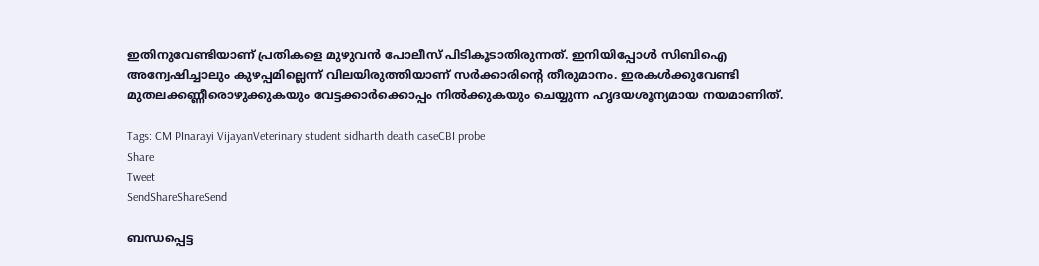ഇതിനുവേണ്ടിയാണ് പ്രതികളെ മുഴുവന്‍ പോലീസ് പിടികൂടാതിരുന്നത്. ഇനിയിപ്പോള്‍ സിബിഐ അന്വേഷിച്ചാലും കുഴപ്പമില്ലെന്ന് വിലയിരുത്തിയാണ് സര്‍ക്കാരിന്റെ തീരുമാനം. ഇരകള്‍ക്കുവേണ്ടി മുതലക്കണ്ണീരൊഴുക്കുകയും വേട്ടക്കാര്‍ക്കൊപ്പം നില്‍ക്കുകയും ചെയ്യുന്ന ഹൃദയശൂന്യമായ നയമാണിത്.

Tags: CM PInarayi VijayanVeterinary student sidharth death caseCBI probe
Share
Tweet
SendShareShareSend

ബന്ധപ്പെട്ട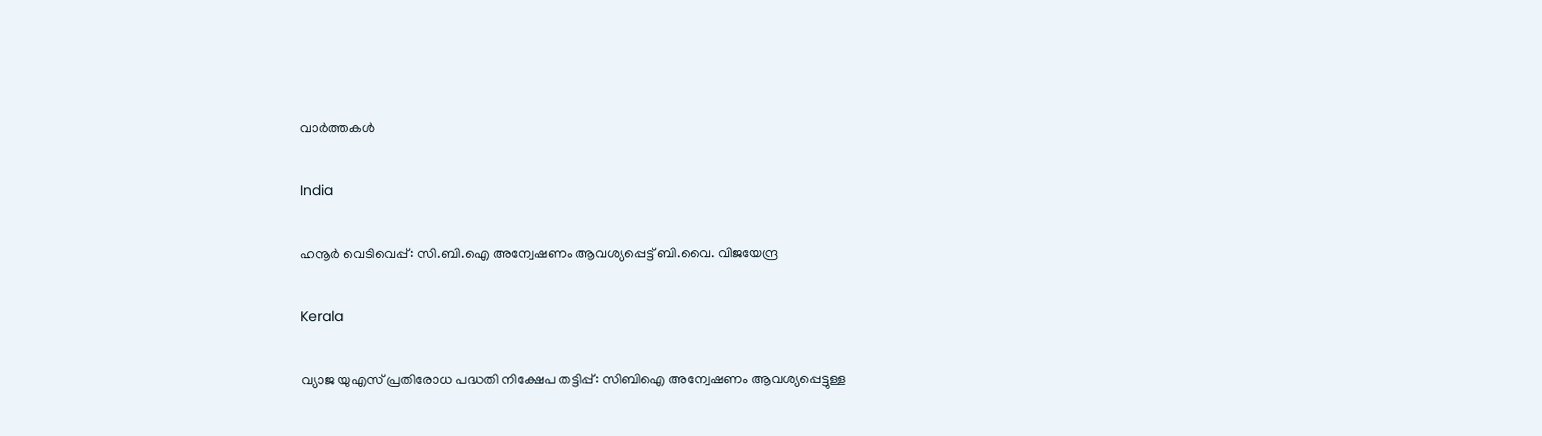വാര്‍ത്തകള്‍

India

ഹനൂർ വെടിവെപ്പ്: സി.ബി.ഐ അന്വേഷണം ആവശ്യപ്പെട്ട് ബി.വൈ. വിജയേന്ദ്ര

Kerala

വ്യാജ യുഎസ് പ്രതിരോധ പദ്ധതി നിക്ഷേപ തട്ടിപ്പ്: സിബിഐ അന്വേഷണം ആവശ്യപ്പെട്ടുള്ള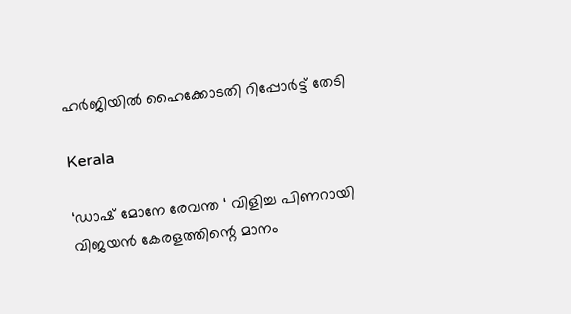ഹര്‍ജിയില്‍ ഹൈക്കോടതി റിപ്പോര്‍ട്ട് തേടി

Kerala

‘ഡാഷ് മോനേ രേവന്ത ‘ വിളിച്ച പിണറായി വിജയൻ കേരളത്തിന്റെ മാനം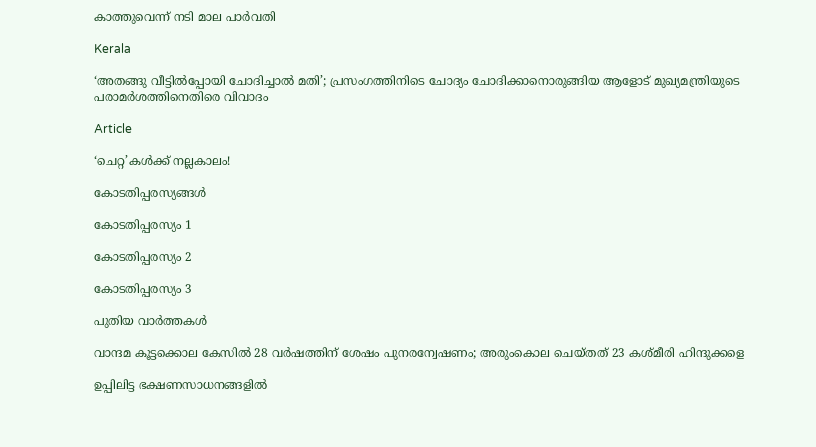കാത്തുവെന്ന് നടി മാല പാർവതി

Kerala

‘അതങ്ങു വീട്ടിൽപ്പോയി ചോദിച്ചാൽ മതി’; പ്രസംഗത്തിനിടെ ചോദ്യം ചോദിക്കാനൊരുങ്ങിയ ആളോട് മുഖ്യമന്ത്രിയുടെ പരാമർശത്തിനെതിരെ വിവാദം

Article

‘ചെറ്റ’കള്‍ക്ക് നല്ലകാലം!

കോടതിപ്പരസ്യങ്ങള്‍

കോടതിപ്പരസ്യം 1

കോടതിപ്പരസ്യം 2

കോടതിപ്പരസ്യം 3

പുതിയ വാര്‍ത്തകള്‍

വാന്ദമ കൂട്ടക്കൊല കേസില്‍ 28 വര്‍ഷത്തിന് ശേഷം പുനരന്വേഷണം; അരുംകൊല ചെയ്തത് 23 കശ്മീരി ഹിന്ദുക്കളെ

ഉപ്പിലിട്ട ഭക്ഷണസാധനങ്ങളില്‍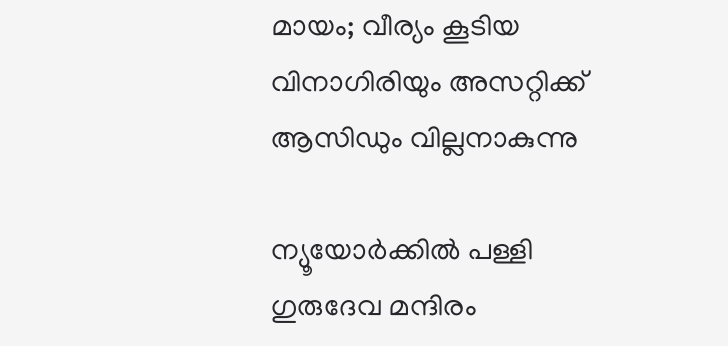മായം; വീര്യം കൂടിയ വിനാഗിരിയും അസറ്റിക്ക് ആസിഡും വില്ലനാകുന്നു

ന്യൂയോർക്കിൽ പള്ളി ഗുരുദേവ മന്ദിരം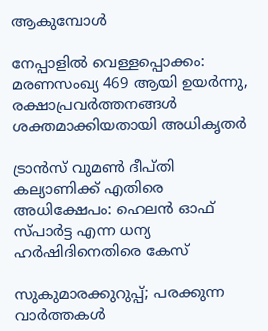ആകുമ്പോൾ

നേപ്പാളിൽ വെള്ളപ്പൊക്കം: മരണസംഖ്യ 469 ആയി ഉയർന്നു, രക്ഷാപ്രവർത്തനങ്ങൾ ശക്തമാക്കിയതായി അധികൃതർ

ട്രാൻസ് വുമൺ ദീപ്തി കല്യാണിക്ക് എതിരെ അധിക്ഷേപം: ഹെലൻ ഓഫ് സ്പാർട്ട എന്ന ധന്യ ഹർഷിദിനെതിരെ കേസ്

സുകുമാരക്കുറുപ്പ്; പരക്കുന്ന വാർത്തകൾ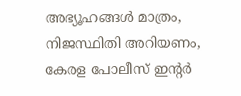അഭ്യൂഹങ്ങൾ മാത്രം, നിജസ്ഥിതി അറിയണം, കേരള പോലീസ് ഇന്റര്‍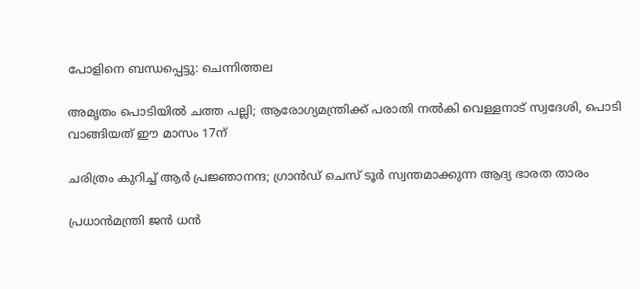പോളിനെ ബന്ധപ്പെട്ടു: ചെന്നിത്തല

അമൃതം പൊടിയിൽ ചത്ത പല്ലി; ആരോഗ്യമന്ത്രിക്ക് പരാതി നൽകി വെള്ളനാട് സ്വദേശി, പൊടി വാങ്ങിയത് ഈ മാസം 17ന്

ചരിത്രം കുറിച്ച് ആര്‍ പ്രജ്ഞാനന്ദ; ഗ്രാന്‍ഡ് ചെസ് ടൂര്‍ സ്വന്തമാക്കുന്ന ആദ്യ ഭാരത താരം

പ്രധാന്‍മന്ത്രി ജന്‍ ധന്‍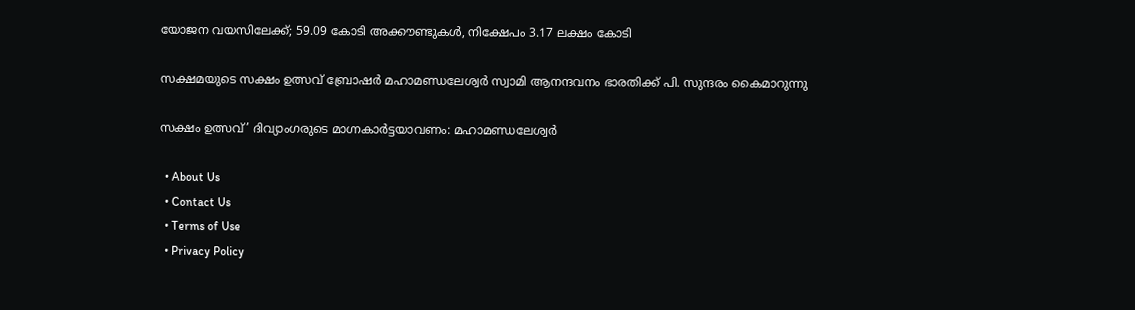യോജന വയസിലേക്ക്; 59.09 കോടി അക്കൗണ്ടുകള്‍, നിക്ഷേപം 3.17 ലക്ഷം കോടി

സക്ഷമയുടെ സക്ഷം ഉത്സവ് ബ്രോഷര്‍ മഹാമണ്ഡലേശ്വര്‍ സ്വാമി ആനന്ദവനം ഭാരതിക്ക് പി. സുന്ദരം കൈമാറുന്നു

സക്ഷം ഉത്സവ്’ ദിവ്യാംഗരുടെ മാഗ്നകാര്‍ട്ടയാവണം: മഹാമണ്ഡലേശ്വര്‍

  • About Us
  • Contact Us
  • Terms of Use
  • Privacy Policy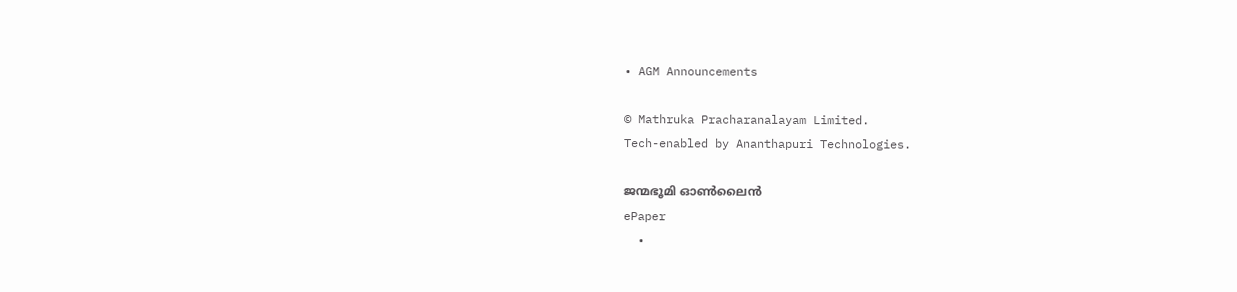• AGM Announcements

© Mathruka Pracharanalayam Limited.
Tech-enabled by Ananthapuri Technologies.

ജന്മഭൂമി ഓണ്‍ലൈന്‍
ePaper
  •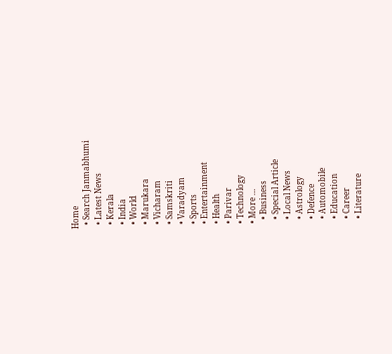Home
  • Search Janmabhumi
  • Latest News
  • Kerala
  • India
  • World
  • Marukara
  • Vicharam
  • Samskriti
  • Varadyam
  • Sports
  • Entertainment
  • Health
  • Parivar
  • Technology
  • More …
    • Business
    • Special Article
    • Local News
    • Astrology
    • Defence
    • Automobile
    • Education
    • Career
    • Literature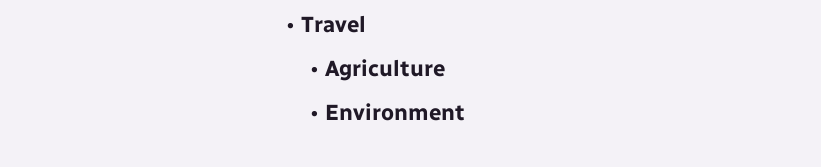• Travel
    • Agriculture
    • Environment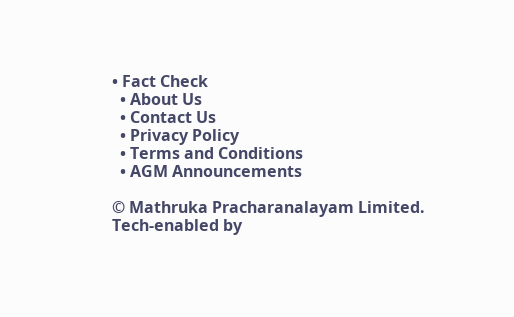• Fact Check
  • About Us
  • Contact Us
  • Privacy Policy
  • Terms and Conditions
  • AGM Announcements

© Mathruka Pracharanalayam Limited.
Tech-enabled by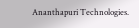Ananthapuri Technologies.